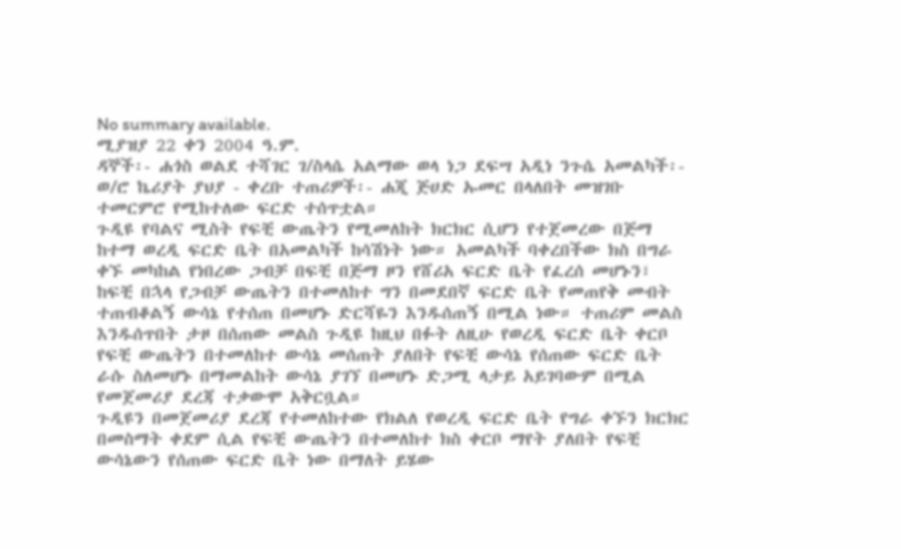No summary available.
ሚያዝያ 22 ቀን 2004 ዓ.ም.
ዳኞች፡- ሐጎስ ወልደ ተሻገር ገ/ስላሴ አልማው ወላ ነጋ ደፍሣ አዲነ ንጉሴ አመልካች፡- ወ/ሮ ኬሪያት ያህያ - ቀረቡ ተጠሪዎች፡- ሐጂ ጅሀድ ኡመር በላለበት መዝገቡ ተመርምሮ የሚከተለው ፍርድ ተሰጥቷል።
ጉዲዩ የባልና ሚስት የፍቺ ውጤትን የሚመለከት ክርክር ሲሆን የተጀመረው በጅማ ከተማ ወረዲ ፍርድ ቤት በአመልካች ከሳሽነት ነው። አመልካች ባቀረበችው ክስ በግራ ቀኙ መካከል የነበረው ጋብቻ በፍቺ በጅማ ዞን የሸሪአ ፍርድ ቤት የፈረሰ መሆኑን፣ ከፍቺ በኋላ የጋብቻ ውጤትን በተመለከተ ግን በመደበኛ ፍርድ ቤት የመጠየቅ መብት ተጠብቆልኝ ውሳኔ የተሰጠ በመሆኑ ድርሻዬን እንዱሰጠኝ በሚል ነው። ተጠሪም መልስ እንዱሰጥበት ታዞ በሰጠው መልስ ጉዲዩ ከዚህ በፉት ለዚሁ የወረዲ ፍርድ ቤት ቀርቦ የፍቺ ውጤትን በተመለከተ ውሳኔ መሰጠት ያለበት የፍቺ ውሳኔ የሰጠው ፍርድ ቤት ራሱ ስለመሆኑ በማመልከት ውሳኔ ያገኘ በመሆኑ ድጋሚ ላታይ አይገባውም በሚል የመጀመሪያ ደረጃ ተቃውሞ አቅርቧል።
ጉዲዩን በመጀመሪያ ደረጃ የተመለከተው የክልለ የወረዲ ፍርድ ቤት የግራ ቀኙን ክርክር በመስማት ቀደም ሲል የፍቺ ውጤትን በተመለከተ ክስ ቀርቦ ማየት ያለበት የፍቺ ውሳኔውን የሰጠው ፍርድ ቤት ነው በማለት ይሄው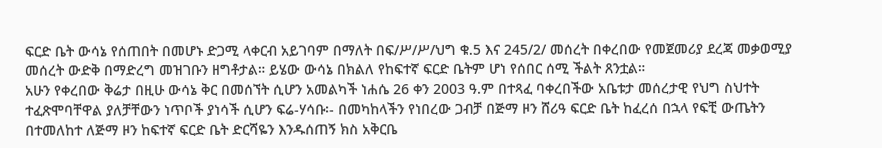ፍርድ ቤት ውሳኔ የሰጠበት በመሆኑ ድጋሚ ላቀርብ አይገባም በማለት በፍ/ሥ/ሥ/ህግ ቁ.5 እና 245/2/ መሰረት በቀረበው የመጀመሪያ ደረጃ መቃወሚያ መሰረት ውድቅ በማድረግ መዝገቡን ዘግቶታል። ይሄው ውሳኔ በክልለ የከፍተኛ ፍርድ ቤትም ሆነ የሰበር ሰሚ ችልት ጸንቷል።
አሁን የቀረበው ቅሬታ በዚሁ ውሳኔ ቅር በመሰኘት ሲሆን አመልካች ነሐሴ 26 ቀን 2003 ዓ.ም በተጻፈ ባቀረበችው አቤቱታ መሰረታዊ የህግ ስህተት ተፈጽሞባቸዋል ያለቻቸውን ነጥቦች ያነሳች ሲሆን ፍሬ-ሃሳቡ፡- በመካከላችን የነበረው ጋብቻ በጅማ ዞን ሸሪዓ ፍርድ ቤት ከፈረሰ በኋላ የፍቺ ውጤትን በተመለከተ ለጅማ ዞን ከፍተኛ ፍርድ ቤት ድርሻዬን እንዱሰጠኝ ክስ አቅርቤ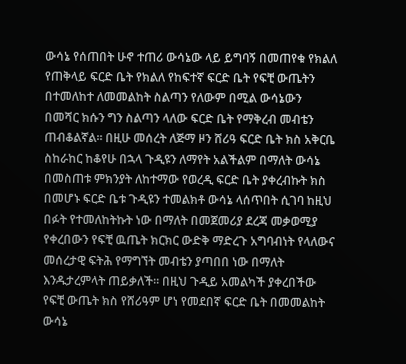ውሳኔ የሰጠበት ሁኖ ተጠሪ ውሳኔው ላይ ይግባኝ በመጠየቁ የክልለ የጠቅላይ ፍርድ ቤት የክልለ የከፍተኛ ፍርድ ቤት የፍቺ ውጤትን በተመለከተ ለመመልከት ስልጣን የለውም በሚል ውሳኔውን በመሻር ክሱን ግን ስልጣን ላለው ፍርድ ቤት የማቅረብ መብቴን ጠብቆልኛል። በዚሁ መሰረት ለጅማ ዞን ሸሪዓ ፍርድ ቤት ክስ አቅርቤ ስከራከር ከቆየሁ በኋላ ጉዲዩን ለማየት አልችልም በማለት ውሳኔ በመስጠቱ ምክንያት ለከተማው የወረዲ ፍርድ ቤት ያቀረብኩት ክስ በመሆኑ ፍርድ ቤቱ ጉዲዩን ተመልክቶ ውሳኔ ላሰጥበት ሲገባ ከዚህ በፉት የተመለከትኩት ነው በማለት በመጀመሪያ ደረጃ መቃወሚያ የቀረበውን የፍቺ ዉጤት ክርክር ውድቅ ማድረጉ አግባብነት የላለውና መሰረታዊ ፍትሕ የማግኘት መብቴን ያጣበበ ነው በማለት እንዱታረምላት ጠይቃለች። በዚህ ጉዲይ አመልካች ያቀረበችው የፍቺ ውጤት ክስ የሸሪዓም ሆነ የመደበኛ ፍርድ ቤት በመመልከት ውሳኔ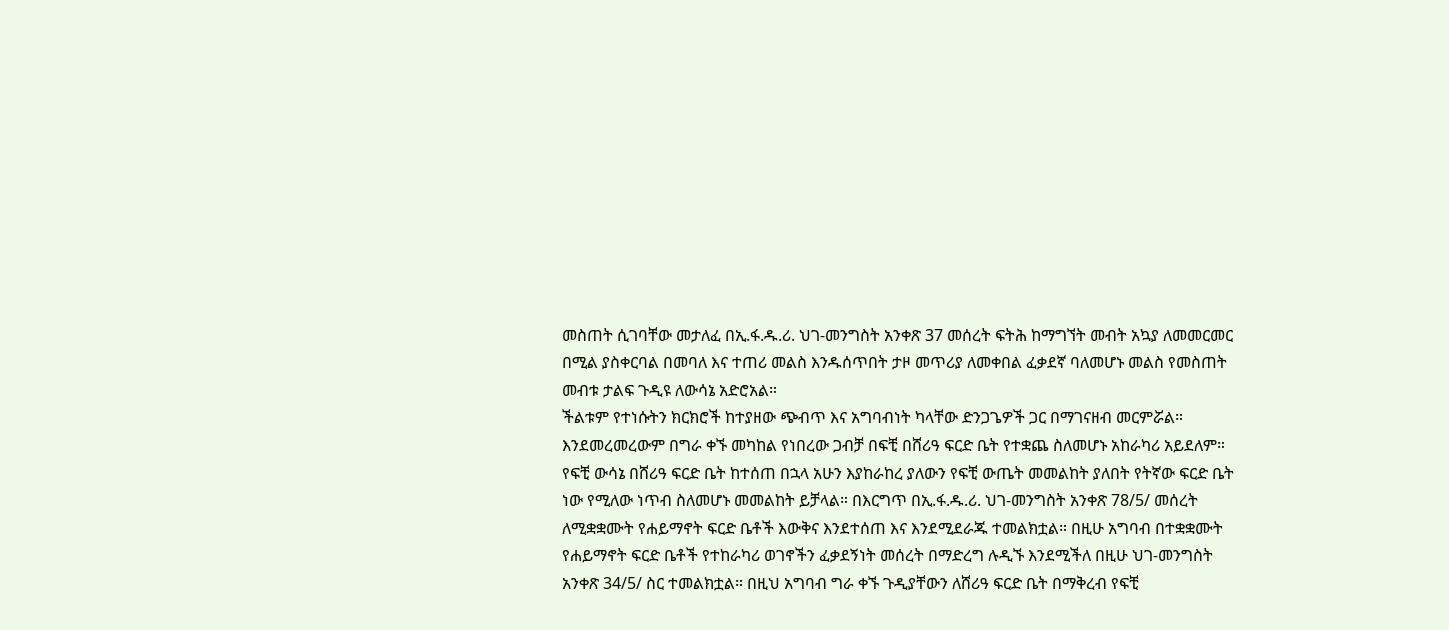መስጠት ሲገባቸው መታለፈ በኢ.ፋ.ዱ.ሪ. ህገ-መንግስት አንቀጽ 37 መሰረት ፍትሕ ከማግኘት መብት አኳያ ለመመርመር በሚል ያስቀርባል በመባለ እና ተጠሪ መልስ እንዱሰጥበት ታዞ መጥሪያ ለመቀበል ፈቃደኛ ባለመሆኑ መልስ የመስጠት መብቱ ታልፍ ጉዲዩ ለውሳኔ አድሮአል።
ችልቱም የተነሱትን ክርክሮች ከተያዘው ጭብጥ እና አግባብነት ካላቸው ድንጋጌዎች ጋር በማገናዘብ መርምሯል። እንደመረመረውም በግራ ቀኙ መካከል የነበረው ጋብቻ በፍቺ በሸሪዓ ፍርድ ቤት የተቋጨ ስለመሆኑ አከራካሪ አይደለም። የፍቺ ውሳኔ በሸሪዓ ፍርድ ቤት ከተሰጠ በኋላ አሁን እያከራከረ ያለውን የፍቺ ውጤት መመልከት ያለበት የትኛው ፍርድ ቤት ነው የሚለው ነጥብ ስለመሆኑ መመልከት ይቻላል። በእርግጥ በኢ.ፋ.ዱ.ሪ. ህገ-መንግስት አንቀጽ 78/5/ መሰረት ለሚቋቋሙት የሐይማኖት ፍርድ ቤቶች እውቅና እንደተሰጠ እና እንደሚደራጁ ተመልክቷል። በዚሁ አግባብ በተቋቋሙት የሐይማኖት ፍርድ ቤቶች የተከራካሪ ወገኖችን ፈቃደኝነት መሰረት በማድረግ ሉዲኙ እንደሚችለ በዚሁ ህገ-መንግስት አንቀጽ 34/5/ ስር ተመልክቷል። በዚህ አግባብ ግራ ቀኙ ጉዲያቸውን ለሸሪዓ ፍርድ ቤት በማቅረብ የፍቺ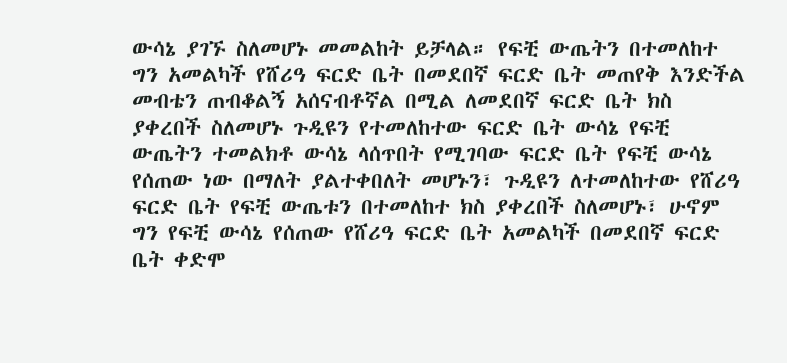ውሳኔ ያገኙ ስለመሆኑ መመልከት ይቻላል። የፍቺ ውጤትን በተመለከተ ግን አመልካች የሸሪዓ ፍርድ ቤት በመደበኛ ፍርድ ቤት መጠየቅ እንድችል መብቴን ጠብቆልኝ አሰናብቶኛል በሚል ለመደበኛ ፍርድ ቤት ክስ ያቀረበች ስለመሆኑ ጉዲዩን የተመለከተው ፍርድ ቤት ውሳኔ የፍቺ ውጤትን ተመልክቶ ውሳኔ ላሰጥበት የሚገባው ፍርድ ቤት የፍቺ ውሳኔ የሰጠው ነው በማለት ያልተቀበለት መሆኑን፣ ጉዲዩን ለተመለከተው የሸሪዓ ፍርድ ቤት የፍቺ ውጤቱን በተመለከተ ክስ ያቀረበች ስለመሆኑ፣ ሁኖም ግን የፍቺ ውሳኔ የሰጠው የሸሪዓ ፍርድ ቤት አመልካች በመደበኛ ፍርድ ቤት ቀድሞ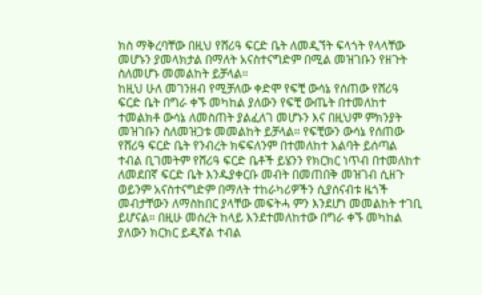ክስ ማቅረባቸው በዚህ የሸሪዓ ፍርድ ቤት ለመዲኘት ፍላጎት የላላቸው መሆኑን ያመላክታል በማለት አናስተናግድም በሚል መዝገቡን የዘጉት ስለመሆኑ መመልከት ይቻላል።
ከዚህ ሁለ መገንዘብ የሚቻለው ቀድሞ የፍቺ ውሳኔ የሰጠው የሸሪዓ ፍርድ ቤት በግራ ቀኙ መካከል ያለውን የፍቺ ውጤት በተመለከተ ተመልክቶ ውሳኔ ለመስጠት ያልፈለገ መሆኑን እና በዚህም ምክንያት መዝገቡን ስለመዝጋቱ መመልከት ይቻላል። የፍቺውን ውሳኔ የሰጠው የሸሪዓ ፍርድ ቤት የንብረት ክፍፍለንም በተመለከተ እልባት ይሰጣል ተብል ቢገመትም የሸሪዓ ፍርድ ቤቶች ይሄንን የክርክር ነጥብ በተመለከተ ለመደበኛ ፍርድ ቤት እንዱያቀርቡ መብት በመጠበቅ መዝገብ ሲዘጉ ወይንም አናስተናግድም በማለት ተከራካሪዎችን ሲያሰናብቱ ዜጎች መብታቸውን ለማስከበር ያላቸው መፍትሓ ምን እንደሆነ መመልከት ተገቢ ይሆናል። በዚሁ መሰረት ከላይ እንደተመለከተው በግራ ቀኙ መካከል ያለውን ክርክር ይዲኛል ተብል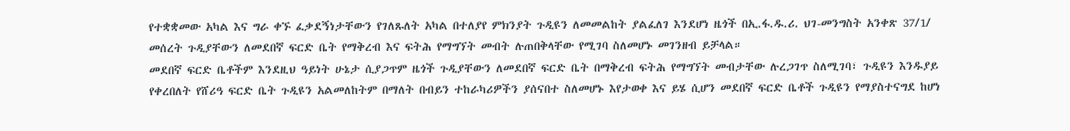የተቋቋመው አካል እና ግራ ቀኙ ፈቃደኝነታቸውን የገለጹለት አካል በተለያየ ምክንያት ጉዲዩን ለመመልከት ያልፈለገ እንደሆነ ዜጎች በኢ.ፋ.ዱ.ሪ. ህገ-መንግስት አንቀጽ 37/1/ መሰረት ጉዲያቸውን ለመደበኛ ፍርድ ቤት የማቅረብ እና ፍትሕ የማግኘት መብት ሉጠበቅላቸው የሚገባ ስለመሆኑ መገንዘብ ይቻላል።
መደበኛ ፍርድ ቤቶችም እንደዚህ ዓይነት ሁኔታ ሲያጋጥም ዜጎች ጉዲያቸውን ለመደበኛ ፍርድ ቤት በማቅረብ ፍትሕ የማግኘት መብታቸው ሉረጋገጥ ስለሚገባ፣ ጉዲዩን እንዱያይ የቀረበለት የሸሪዓ ፍርድ ቤት ጉዲዩን አልመለከትም በማለት በብይን ተከራካሪዎችን ያሰናበተ ስለመሆኑ እየታወቀ እና ይሄ ሲሆን መደበኛ ፍርድ ቤቶች ጉዲዩን የማያስተናግደ ከሆነ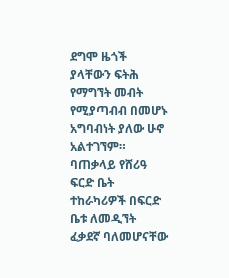ደግሞ ዜጎች ያላቸውን ፍትሕ የማግኘት መብት የሚያጣብብ በመሆኑ አግባብነት ያለው ሁኖ አልተገኘም።
ባጠቃላይ የሸሪዓ ፍርድ ቤት ተከራካሪዎች በፍርድ ቤቱ ለመዲኘት ፈቃደኛ ባለመሆናቸው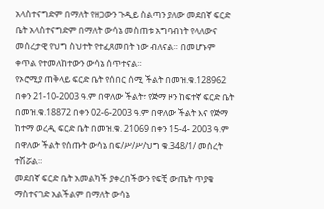አላስተናግድም በማለት የዘጋውን ጉዲይ ስልጣን ያለው መደበኛ ፍርድ ቤት አላስተናግድም በማለት ውሳኔ መስጠቱ አግባብነት የላለውና መሰረታዊ የህግ ስህተት የተፈጸመበት ነው ብለናል። በመሆኑም ቀጥል የተመለከተውን ውሳኔ ሰጥተናል።
የኦሮሚያ ጠቅላይ ፍርድ ቤት የሰበር ሰሚ ችልት በመዝ.ቁ.128962 በቀን 21-10-2003 ዓ.ም በዋለው ችልት፣ የጅማ ዞን ከፍተኛ ፍርድ ቤት በመዝ.ቁ.18872 በቀን 02-6-2003 ዓ.ም በዋለው ችልት እና የጅማ ከተማ ወረዲ ፍርድ ቤት በመዝ.ቁ. 21069 በቀን 15-4- 2003 ዓ.ም በዋለው ችልት የሰጡት ውሳኔ በፍ/ሥ/ሥ/ህግ ቁ.348/1/ መሰረት ተሽሯል።
መደበኛ ፍርድ ቤት አመልካች ያቀረበችውን የፍቺ ውጤት ጥያቄ ማስተናገድ አልችልም በማለት ውሳኔ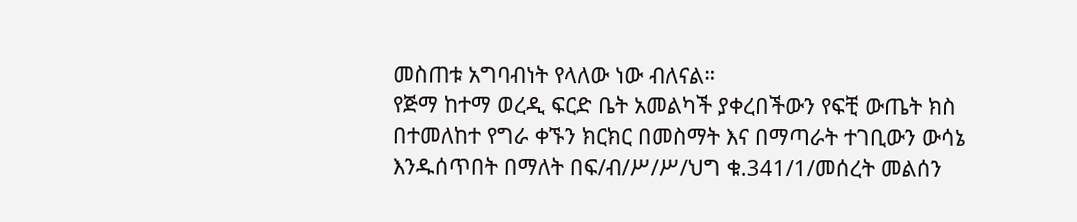መስጠቱ አግባብነት የላለው ነው ብለናል።
የጅማ ከተማ ወረዲ ፍርድ ቤት አመልካች ያቀረበችውን የፍቺ ውጤት ክስ በተመለከተ የግራ ቀኙን ክርክር በመስማት እና በማጣራት ተገቢውን ውሳኔ እንዱሰጥበት በማለት በፍ/ብ/ሥ/ሥ/ህግ ቁ.341/1/መሰረት መልሰን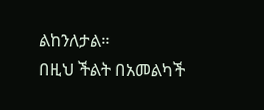ልከንለታል።
በዚህ ችልት በአመልካች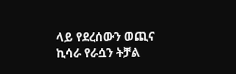ላይ የደረሰውን ወጪና ኪሳራ የራሷን ትቻል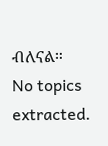ብለናል።
No topics extracted.